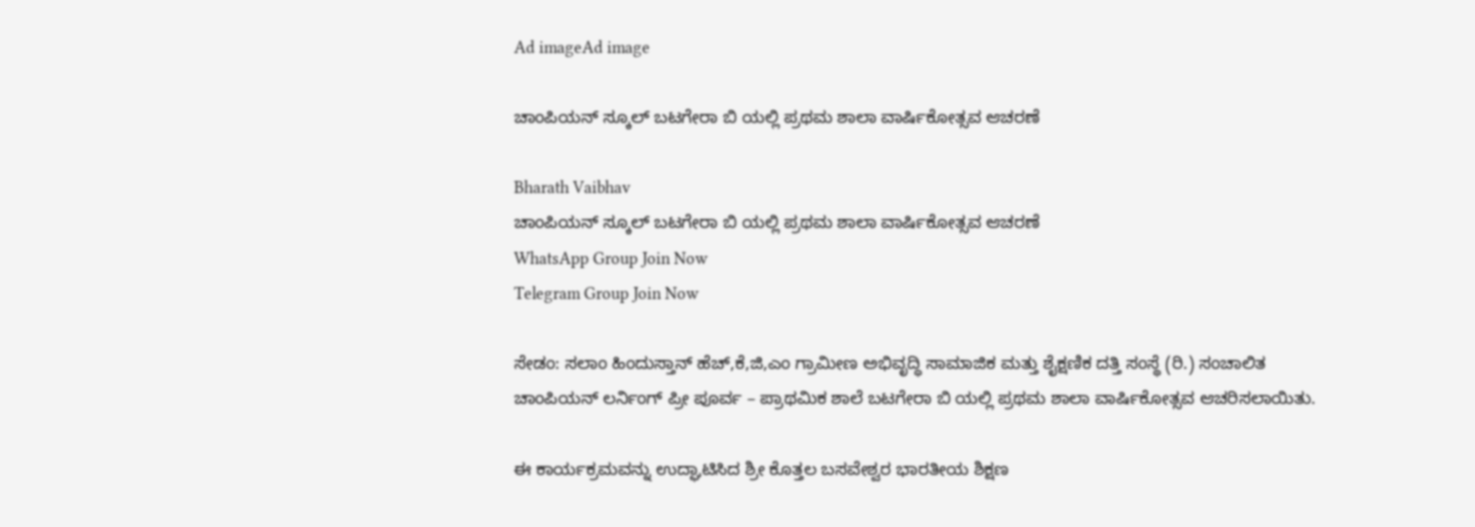Ad imageAd image

ಚಾಂಪಿಯನ್ ಸ್ಕೂಲ್ ಬಟಗೇರಾ ಬಿ ಯಲ್ಲಿ ಪ್ರಥಮ ಶಾಲಾ ವಾರ್ಷಿಕೋತ್ಸವ ಆಚರಣೆ

Bharath Vaibhav
ಚಾಂಪಿಯನ್ ಸ್ಕೂಲ್ ಬಟಗೇರಾ ಬಿ ಯಲ್ಲಿ ಪ್ರಥಮ ಶಾಲಾ ವಾರ್ಷಿಕೋತ್ಸವ ಆಚರಣೆ
WhatsApp Group Join Now
Telegram Group Join Now

ಸೇಡಂ: ಸಲಾಂ ಹಿಂದುಸ್ತಾನ್ ಹೆಚ್,ಕೆ,ಜಿ,ಎಂ ಗ್ರಾಮೀಣ ಅಭಿವೃದ್ಧಿ ಸಾಮಾಜಿಕ ಮತ್ತು ಶೈಕ್ಷಣಿಕ ದತ್ತಿ ಸಂಸ್ಥೆ (ರಿ.) ಸಂಚಾಲಿತ
ಚಾಂಪಿಯನ್ ಲರ್ನಿಂಗ್ ಪ್ರೀ ಪೂರ್ವ – ಪ್ರಾಥಮಿಕ ಶಾಲೆ ಬಟಗೇರಾ ಬಿ ಯಲ್ಲಿ ಪ್ರಥಮ ಶಾಲಾ ವಾರ್ಷಿಕೋತ್ಸವ ಆಚರಿಸಲಾಯಿತು.

ಈ ಕಾರ್ಯಕ್ರಮವನ್ನು ಉದ್ಘಾಟಿಸಿದ ಶ್ರೀ ಕೊತ್ತಲ ಬಸವೇಶ್ವರ ಭಾರತೀಯ ಶಿಕ್ಷಣ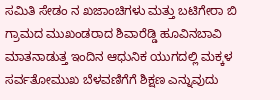ಸಮಿತಿ ಸೇಡಂ ನ ಖಜಾಂಚಿಗಳು ಮತ್ತು ಬಟಿಗೇರಾ ಬಿ ಗ್ರಾಮದ ಮುಖಂಡರಾದ ಶಿವಾರೆಡ್ಡಿ ಹೂವಿನಬಾವಿ ಮಾತನಾಡುತ್ತ ಇಂದಿನ ಆಧುನಿಕ ಯುಗದಲ್ಲಿ ಮಕ್ಕಳ ಸರ್ವತೋಮುಖ ಬೆಳವಣಿಗೆಗೆ ಶಿಕ್ಷಣ ಎನ್ನುವುದು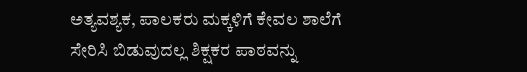ಅತ್ಯವಶ್ಯಕ, ಪಾಲಕರು ಮಕ್ಕಳಿಗೆ ಕೇವಲ ಶಾಲೆಗೆ ಸೇರಿಸಿ ಬಿಡುವುದಲ್ಲ ಶಿಕ್ಷಕರ ಪಾಠವನ್ನು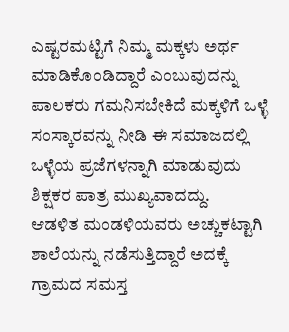ಎಷ್ಟರಮಟ್ಟಿಗೆ ನಿಮ್ಮ ಮಕ್ಕಳು ಅರ್ಥ ಮಾಡಿಕೊಂಡಿದ್ದಾರೆ ಎಂಬುವುದನ್ನು ಪಾಲಕರು ಗಮನಿಸಬೇಕಿದೆ ಮಕ್ಕಳಿಗೆ ಒಳ್ಳೆ ಸಂಸ್ಕಾರವನ್ನು ನೀಡಿ ಈ ಸಮಾಜದಲ್ಲಿ ಒಳ್ಳೆಯ ಪ್ರಜೆಗಳನ್ನಾಗಿ ಮಾಡುವುದು ಶಿಕ್ಷಕರ ಪಾತ್ರ ಮುಖ್ಯವಾದದ್ದು.
ಆಡಳಿತ ಮಂಡಳಿಯವರು ಅಚ್ಚುಕಟ್ಟಾಗಿ ಶಾಲೆಯನ್ನು ನಡೆಸುತ್ತಿದ್ದಾರೆ ಅದಕ್ಕೆ ಗ್ರಾಮದ ಸಮಸ್ತ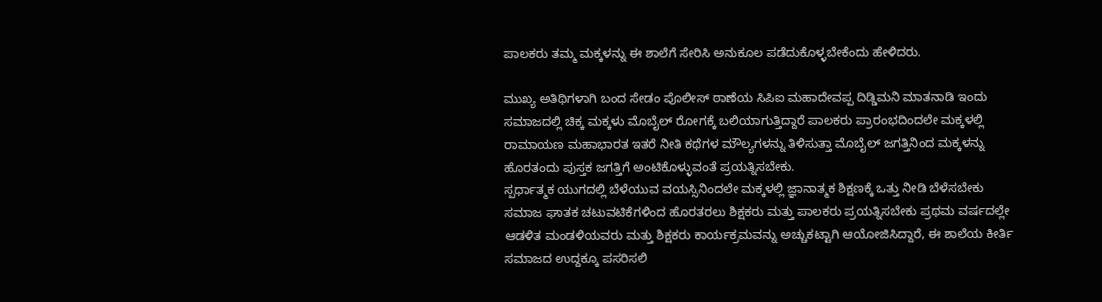ಪಾಲಕರು ತಮ್ಮ ಮಕ್ಕಳನ್ನು ಈ ಶಾಲೆಗೆ ಸೇರಿಸಿ ಅನುಕೂಲ ಪಡೆದುಕೊಳ್ಳಬೇಕೆಂದು ಹೇಳಿದರು.

ಮುಖ್ಯ ಅತಿಥಿಗಳಾಗಿ ಬಂದ ಸೇಡಂ ಪೊಲೀಸ್ ಠಾಣೆಯ ಸಿಪಿಐ ಮಹಾದೇವಪ್ಪ ದಿಡ್ಡಿಮನಿ ಮಾತನಾಡಿ ಇಂದು ಸಮಾಜದಲ್ಲಿ ಚಿಕ್ಕ ಮಕ್ಕಳು ಮೊಬೈಲ್ ರೋಗಕ್ಕೆ ಬಲಿಯಾಗುತ್ತಿದ್ದಾರೆ ಪಾಲಕರು ಪ್ರಾರಂಭದಿಂದಲೇ ಮಕ್ಕಳಲ್ಲಿ ರಾಮಾಯಣ ಮಹಾಭಾರತ ಇತರೆ ನೀತಿ ಕಥೆಗಳ ಮೌಲ್ಯಗಳನ್ನು ತಿಳಿಸುತ್ತಾ ಮೊಬೈಲ್ ಜಗತ್ತಿನಿಂದ ಮಕ್ಕಳನ್ನು ಹೊರತಂದು ಪುಸ್ತಕ ಜಗತ್ತಿಗೆ ಅಂಟಿಕೊಳ್ಳುವಂತೆ ಪ್ರಯತ್ನಿಸಬೇಕು.
ಸ್ಪರ್ಧಾತ್ಮಕ ಯುಗದಲ್ಲಿ ಬೆಳೆಯುವ ವಯಸ್ಸಿನಿಂದಲೇ ಮಕ್ಕಳಲ್ಲಿ ಜ್ಞಾನಾತ್ಮಕ ಶಿಕ್ಷಣಕ್ಕೆ ಒತ್ತು ನೀಡಿ ಬೆಳೆಸಬೇಕು ಸಮಾಜ ಘಾತಕ ಚಟುವಟಿಕೆಗಳಿಂದ ಹೊರತರಲು ಶಿಕ್ಷಕರು ಮತ್ತು ಪಾಲಕರು ಪ್ರಯತ್ನಿಸಬೇಕು ಪ್ರಥಮ ವರ್ಷದಲ್ಲೇ ಆಡಳಿತ ಮಂಡಳಿಯವರು ಮತ್ತು ಶಿಕ್ಷಕರು ಕಾರ್ಯಕ್ರಮವನ್ನು ಅಚ್ಚುಕಟ್ಟಾಗಿ ಆಯೋಜಿಸಿದ್ದಾರೆ, ಈ ಶಾಲೆಯ ಕೀರ್ತಿ ಸಮಾಜದ ಉದ್ದಕ್ಕೂ ಪಸರಿಸಲಿ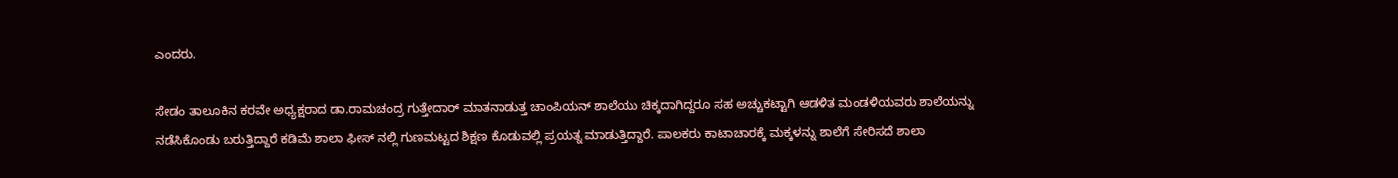ಎಂದರು.

ಸೇಡಂ ತಾಲೂಕಿನ ಕರವೇ ಅಧ್ಯಕ್ಷರಾದ ಡಾ.ರಾಮಚಂದ್ರ ಗುತ್ತೇದಾರ್ ಮಾತನಾಡುತ್ತ ಚಾಂಪಿಯನ್ ಶಾಲೆಯು ಚಿಕ್ಕದಾಗಿದ್ದರೂ ಸಹ ಅಚ್ಚುಕಟ್ಟಾಗಿ ಆಡಳಿತ ಮಂಡಳಿಯವರು ಶಾಲೆಯನ್ನು ನಡೆಸಿಕೊಂಡು ಬರುತ್ತಿದ್ದಾರೆ ಕಡಿಮೆ ಶಾಲಾ ಫೀಸ್ ನಲ್ಲಿ ಗುಣಮಟ್ಟದ ಶಿಕ್ಷಣ ಕೊಡುವಲ್ಲಿ ಪ್ರಯತ್ನ ಮಾಡುತ್ತಿದ್ದಾರೆ. ಪಾಲಕರು ಕಾಟಾಚಾರಕ್ಕೆ ಮಕ್ಕಳನ್ನು ಶಾಲೆಗೆ ಸೇರಿಸದೆ ಶಾಲಾ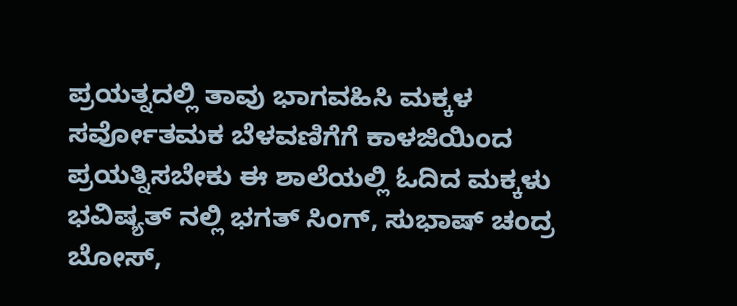ಪ್ರಯತ್ನದಲ್ಲಿ ತಾವು ಭಾಗವಹಿಸಿ ಮಕ್ಕಳ ಸರ್ವೋತಮಕ ಬೆಳವಣಿಗೆಗೆ ಕಾಳಜಿಯಿಂದ ಪ್ರಯತ್ನಿಸಬೇಕು ಈ ಶಾಲೆಯಲ್ಲಿ ಓದಿದ ಮಕ್ಕಳು ಭವಿಷ್ಯತ್ ನಲ್ಲಿ ಭಗತ್ ಸಿಂಗ್, ಸುಭಾಷ್ ಚಂದ್ರ ಬೋಸ್,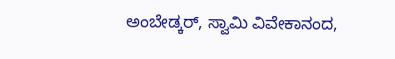ಅಂಬೇಡ್ಕರ್, ಸ್ವಾಮಿ ವಿವೇಕಾನಂದ,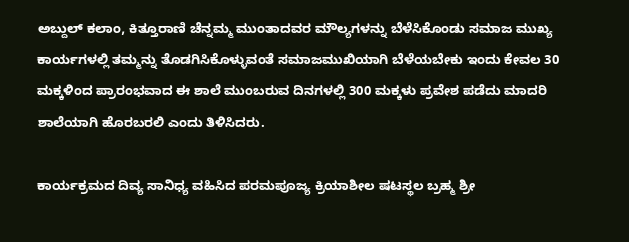ಅಬ್ದುಲ್ ಕಲಾಂ, ಕಿತ್ತೂರಾಣಿ ಚೆನ್ನಮ್ಮ ಮುಂತಾದವರ ಮೌಲ್ಯಗಳನ್ನು ಬೆಳೆಸಿಕೊಂಡು ಸಮಾಜ ಮುಖ್ಯ ಕಾರ್ಯಗಳಲ್ಲಿ ತಮ್ಮನ್ನು ತೊಡಗಿಸಿಕೊಳ್ಳುವಂತೆ ಸಮಾಜಮುಖಿಯಾಗಿ ಬೆಳೆಯಬೇಕು ಇಂದು ಕೇವಲ 30 ಮಕ್ಕಳಿಂದ ಪ್ರಾರಂಭವಾದ ಈ ಶಾಲೆ ಮುಂಬರುವ ದಿನಗಳಲ್ಲಿ 300 ಮಕ್ಕಳು ಪ್ರವೇಶ ಪಡೆದು ಮಾದರಿ ಶಾಲೆಯಾಗಿ ಹೊರಬರಲಿ ಎಂದು ತಿಳಿಸಿದರು.

ಕಾರ್ಯಕ್ರಮದ ದಿವ್ಯ ಸಾನಿಧ್ಯ ವಹಿಸಿದ ಪರಮಪೂಜ್ಯ ಕ್ರಿಯಾಶೀಲ ಷಟಸ್ಥಲ ಬ್ರಹ್ಮ ಶ್ರೀ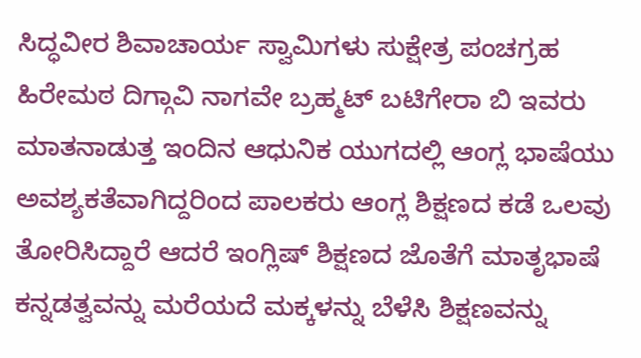ಸಿದ್ಧವೀರ ಶಿವಾಚಾರ್ಯ ಸ್ವಾಮಿಗಳು ಸುಕ್ಷೇತ್ರ ಪಂಚಗ್ರಹ ಹಿರೇಮಠ ದಿಗ್ಗಾವಿ ನಾಗವೇ ಬ್ರಹ್ಮಟ್ ಬಟಿಗೇರಾ ಬಿ ಇವರು ಮಾತನಾಡುತ್ತ ಇಂದಿನ ಆಧುನಿಕ ಯುಗದಲ್ಲಿ ಆಂಗ್ಲ ಭಾಷೆಯು ಅವಶ್ಯಕತೆವಾಗಿದ್ದರಿಂದ ಪಾಲಕರು ಆಂಗ್ಲ ಶಿಕ್ಷಣದ ಕಡೆ ಒಲವು ತೋರಿಸಿದ್ದಾರೆ ಆದರೆ ಇಂಗ್ಲಿಷ್ ಶಿಕ್ಷಣದ ಜೊತೆಗೆ ಮಾತೃಭಾಷೆ ಕನ್ನಡತ್ವವನ್ನು ಮರೆಯದೆ ಮಕ್ಕಳನ್ನು ಬೆಳೆಸಿ ಶಿಕ್ಷಣವನ್ನು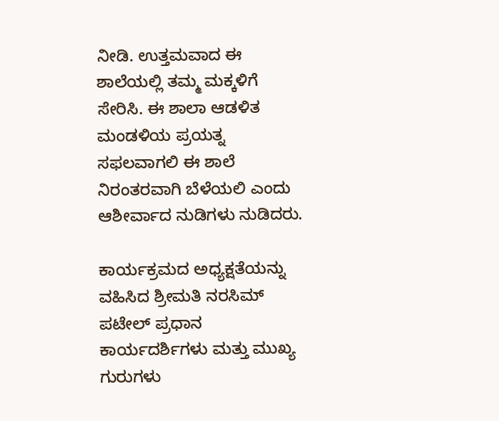ನೀಡಿ. ಉತ್ತಮವಾದ ಈ ಶಾಲೆಯಲ್ಲಿ ತಮ್ಮ ಮಕ್ಕಳಿಗೆ ಸೇರಿಸಿ. ಈ ಶಾಲಾ ಆಡಳಿತ ಮಂಡಳಿಯ ಪ್ರಯತ್ನ ಸಫಲವಾಗಲಿ ಈ ಶಾಲೆ ನಿರಂತರವಾಗಿ ಬೆಳೆಯಲಿ ಎಂದು ಆಶೀರ್ವಾದ ನುಡಿಗಳು ನುಡಿದರು.

ಕಾರ್ಯಕ್ರಮದ ಅಧ್ಯಕ್ಷತೆಯನ್ನು ವಹಿಸಿದ ಶ್ರೀಮತಿ ನರಸಿಮ್ ಪಟೇಲ್ ಪ್ರಧಾನ ಕಾರ್ಯದರ್ಶಿಗಳು ಮತ್ತು ಮುಖ್ಯ ಗುರುಗಳು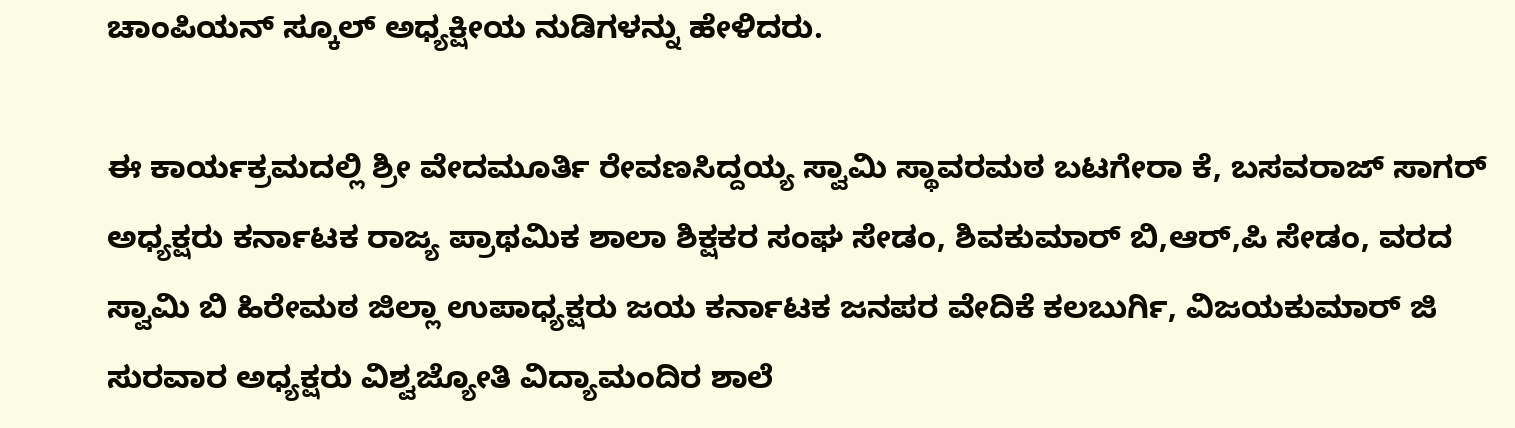ಚಾಂಪಿಯನ್ ಸ್ಕೂಲ್ ಅಧ್ಯಕ್ಷೀಯ ನುಡಿಗಳನ್ನು ಹೇಳಿದರು.

ಈ ಕಾರ್ಯಕ್ರಮದಲ್ಲಿ ಶ್ರೀ ವೇದಮೂರ್ತಿ ರೇವಣಸಿದ್ದಯ್ಯ ಸ್ವಾಮಿ ಸ್ಥಾವರಮಠ ಬಟಗೇರಾ ಕೆ, ಬಸವರಾಜ್ ಸಾಗರ್ ಅಧ್ಯಕ್ಷರು ಕರ್ನಾಟಕ ರಾಜ್ಯ ಪ್ರಾಥಮಿಕ ಶಾಲಾ ಶಿಕ್ಷಕರ ಸಂಘ ಸೇಡಂ, ಶಿವಕುಮಾರ್ ಬಿ,ಆರ್,ಪಿ ಸೇಡಂ, ವರದ ಸ್ವಾಮಿ ಬಿ ಹಿರೇಮಠ ಜಿಲ್ಲಾ ಉಪಾಧ್ಯಕ್ಷರು ಜಯ ಕರ್ನಾಟಕ ಜನಪರ ವೇದಿಕೆ ಕಲಬುರ್ಗಿ, ವಿಜಯಕುಮಾರ್ ಜಿ ಸುರವಾರ ಅಧ್ಯಕ್ಷರು ವಿಶ್ವಜ್ಯೋತಿ ವಿದ್ಯಾಮಂದಿರ ಶಾಲೆ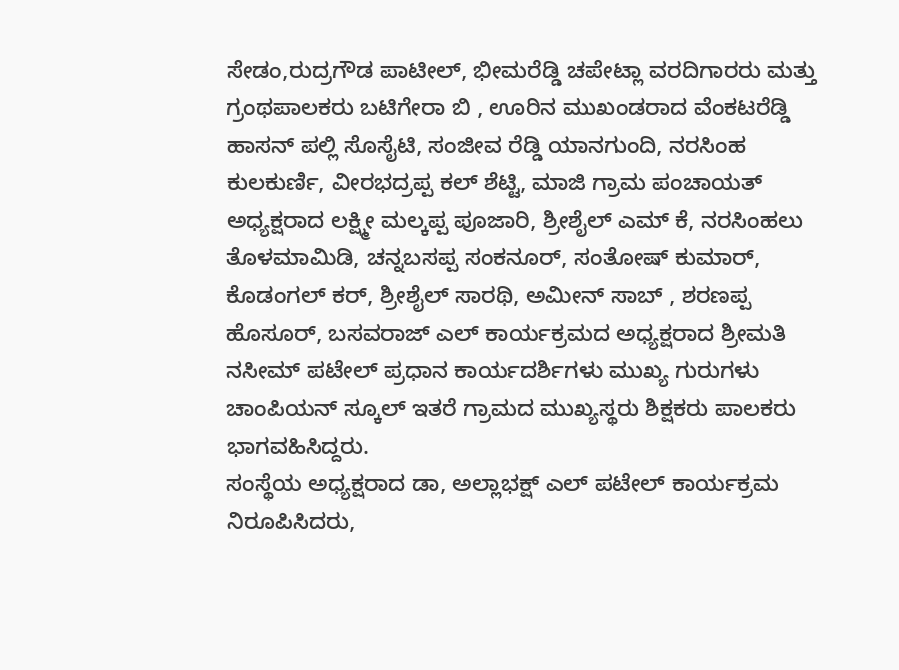ಸೇಡಂ,ರುದ್ರಗೌಡ ಪಾಟೀಲ್, ಭೀಮರೆಡ್ಡಿ ಚಪೇಟ್ಲಾ ವರದಿಗಾರರು ಮತ್ತು ಗ್ರಂಥಪಾಲಕರು ಬಟಿಗೇರಾ ಬಿ , ಊರಿನ ಮುಖಂಡರಾದ ವೆಂಕಟರೆಡ್ಡಿ ಹಾಸನ್ ಪಲ್ಲಿ ಸೊಸೈಟಿ, ಸಂಜೀವ ರೆಡ್ಡಿ ಯಾನಗುಂದಿ, ನರಸಿಂಹ ಕುಲಕುರ್ಣಿ, ವೀರಭದ್ರಪ್ಪ ಕಲ್ ಶೆಟ್ಟಿ, ಮಾಜಿ ಗ್ರಾಮ ಪಂಚಾಯತ್ ಅಧ್ಯಕ್ಷರಾದ ಲಕ್ಷ್ಮೀ ಮಲ್ಕಪ್ಪ ಪೂಜಾರಿ, ಶ್ರೀಶೈಲ್ ಎಮ್ ಕೆ, ನರಸಿಂಹಲು ತೊಳಮಾಮಿಡಿ, ಚನ್ನಬಸಪ್ಪ ಸಂಕನೂರ್, ಸಂತೋಷ್ ಕುಮಾರ್, ಕೊಡಂಗಲ್ ಕರ್, ಶ್ರೀಶೈಲ್ ಸಾರಥಿ, ಅಮೀನ್ ಸಾಬ್ , ಶರಣಪ್ಪ ಹೊಸೂರ್, ಬಸವರಾಜ್ ಎಲ್ ಕಾರ್ಯಕ್ರಮದ ಅಧ್ಯಕ್ಷರಾದ ಶ್ರೀಮತಿ ನಸೀಮ್ ಪಟೇಲ್ ಪ್ರಧಾನ ಕಾರ್ಯದರ್ಶಿಗಳು ಮುಖ್ಯ ಗುರುಗಳು ಚಾಂಪಿಯನ್ ಸ್ಕೂಲ್ ಇತರೆ ಗ್ರಾಮದ ಮುಖ್ಯಸ್ಥರು ಶಿಕ್ಷಕರು ಪಾಲಕರು ಭಾಗವಹಿಸಿದ್ದರು.
ಸಂಸ್ಥೆಯ ಅಧ್ಯಕ್ಷರಾದ ಡಾ, ಅಲ್ಲಾಭಕ್ಷ್ ಎಲ್ ಪಟೇಲ್ ಕಾರ್ಯಕ್ರಮ ನಿರೂಪಿಸಿದರು,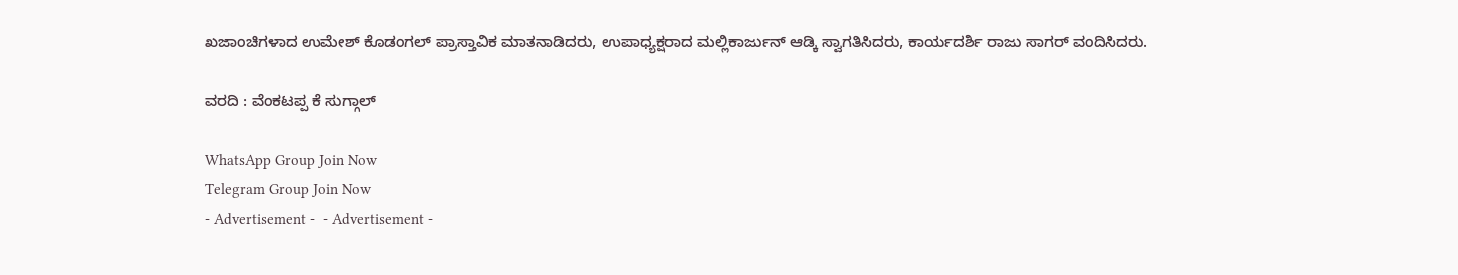ಖಜಾಂಚಿಗಳಾದ ಉಮೇಶ್ ಕೊಡಂಗಲ್ ಪ್ರಾಸ್ತಾವಿಕ ಮಾತನಾಡಿದರು, ಉಪಾಧ್ಯಕ್ಷರಾದ ಮಲ್ಲಿಕಾರ್ಜುನ್ ಆಡ್ಕಿ ಸ್ವಾಗತಿಸಿದರು, ಕಾರ್ಯದರ್ಶಿ ರಾಜು ಸಾಗರ್ ವಂದಿಸಿದರು.

ವರದಿ : ವೆಂಕಟಪ್ಪ ಕೆ ಸುಗ್ಗಾಲ್

WhatsApp Group Join Now
Telegram Group Join Now
- Advertisement -  - Advertisement -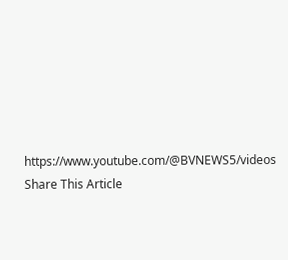https://www.youtube.com/@BVNEWS5/videos
Share This Article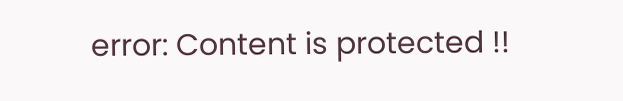error: Content is protected !!